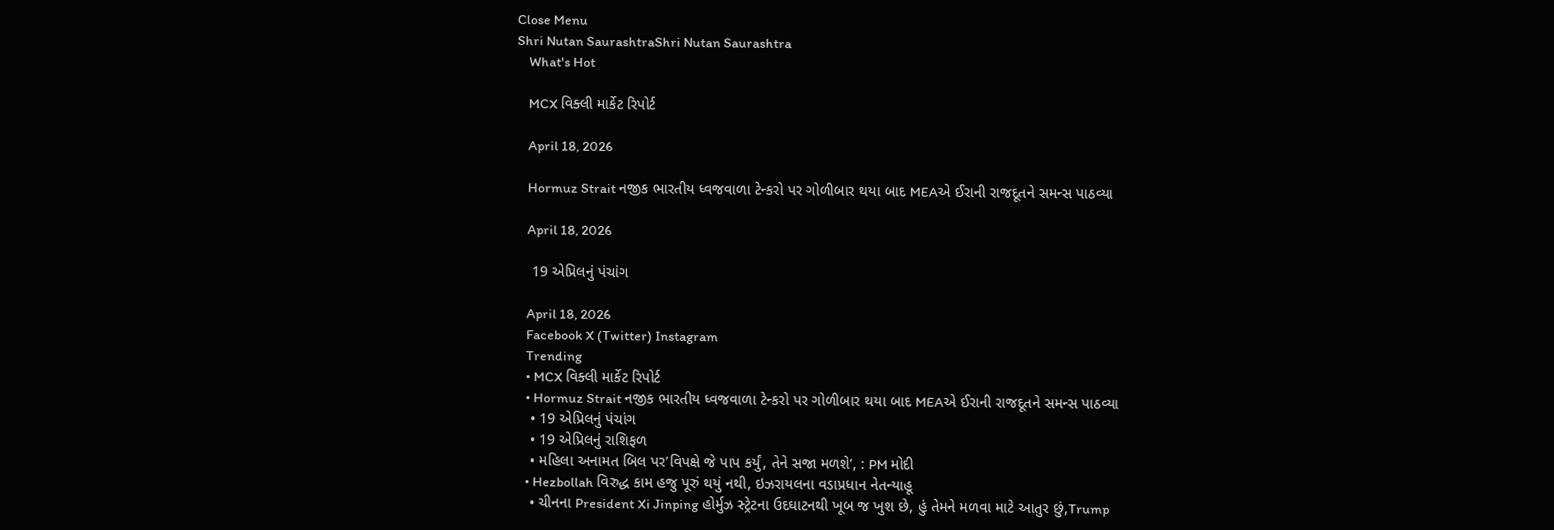Close Menu
Shri Nutan SaurashtraShri Nutan Saurashtra
    What's Hot

    MCX વિક્લી માર્કેટ રિપોર્ટ

    April 18, 2026

    Hormuz Strait નજીક ભારતીય ધ્વજવાળા ટેન્કરો પર ગોળીબાર થયા બાદ MEAએ ઈરાની રાજદૂતને સમન્સ પાઠવ્યા

    April 18, 2026

    19 એપ્રિલનું પંચાંગ

    April 18, 2026
    Facebook X (Twitter) Instagram
    Trending
    • MCX વિક્લી માર્કેટ રિપોર્ટ
    • Hormuz Strait નજીક ભારતીય ધ્વજવાળા ટેન્કરો પર ગોળીબાર થયા બાદ MEAએ ઈરાની રાજદૂતને સમન્સ પાઠવ્યા
    • 19 એપ્રિલનું પંચાંગ
    • 19 એપ્રિલનું રાશિફળ
    • મહિલા અનામત બિલ પર’વિપક્ષે જે પાપ કર્યું, તેને સજા મળશે’, : PM મોદી
    • Hezbollah વિરુદ્ધ કામ હજુ પૂરું થયું નથી, ઇઝરાયલના વડાપ્રધાન નેતન્યાહૂ
    • ચીનના President Xi Jinping હોર્મુઝ સ્ટ્રેટના ઉદઘાટનથી ખૂબ જ ખુશ છે, હું તેમને મળવા માટે આતુર છું,Trump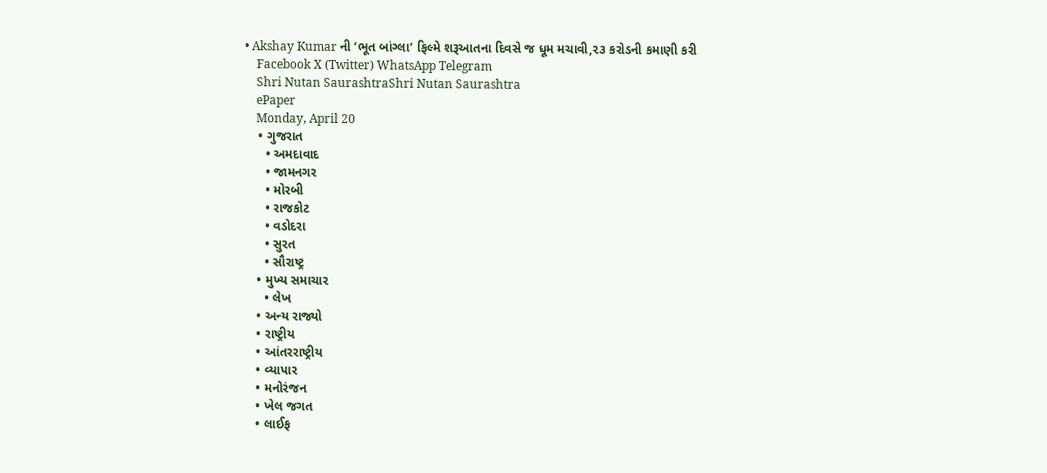• Akshay Kumar ની ’ભૂત બાંગ્લા’ ફિલ્મે શરૂઆતના દિવસે જ ધૂમ મચાવી,૨૩ કરોડની કમાણી કરી
    Facebook X (Twitter) WhatsApp Telegram
    Shri Nutan SaurashtraShri Nutan Saurashtra
    ePaper
    Monday, April 20
    • ગુજરાત
      • અમદાવાદ
      • જામનગર
      • મોરબી
      • રાજકોટ
      • વડોદરા
      • સુરત
      • સૌરાષ્ટ્ર
    • મુખ્ય સમાચાર
      • લેખ
    • અન્ય રાજ્યો
    • રાષ્ટ્રીય
    • આંતરરાષ્ટ્રીય
    • વ્યાપાર
    • મનોરંજન
    • ખેલ જગત
    • લાઈફ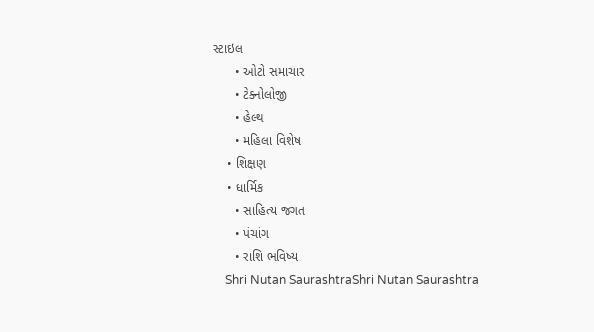સ્ટાઇલ
      • ઓટો સમાચાર
      • ટેક્નોલોજી
      • હેલ્થ
      • મહિલા વિશેષ
    • શિક્ષણ
    • ધાર્મિક
      • સાહિત્ય જગત
      • પંચાંગ
      • રાશિ ભવિષ્ય
    Shri Nutan SaurashtraShri Nutan Saurashtra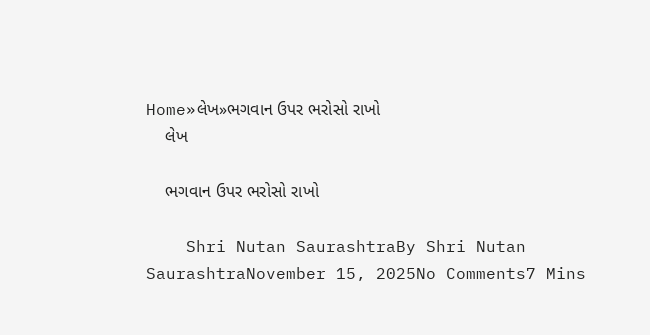Home»લેખ»ભગવાન ઉપર ભરોસો રાખો
    લેખ

    ભગવાન ઉપર ભરોસો રાખો

    Shri Nutan SaurashtraBy Shri Nutan SaurashtraNovember 15, 2025No Comments7 Mins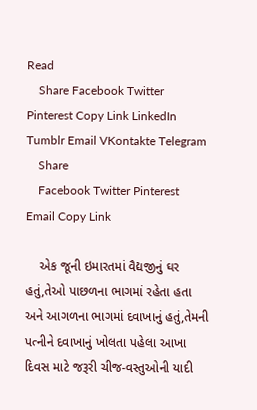Read
    Share Facebook Twitter Pinterest Copy Link LinkedIn Tumblr Email VKontakte Telegram
    Share
    Facebook Twitter Pinterest Email Copy Link

    એક જૂની ઇમારતમાં વૈદ્યજીનું ઘર હતું,તેઓ પાછળના ભાગમાં રહેતા હતા અને આગળના ભાગમાં દવાખાનું હતું,તેમની પત્નીને દવાખાનું ખોલતા પહેલા આખા દિવસ માટે જરૂરી ચીજ-વસ્તુઓની યાદી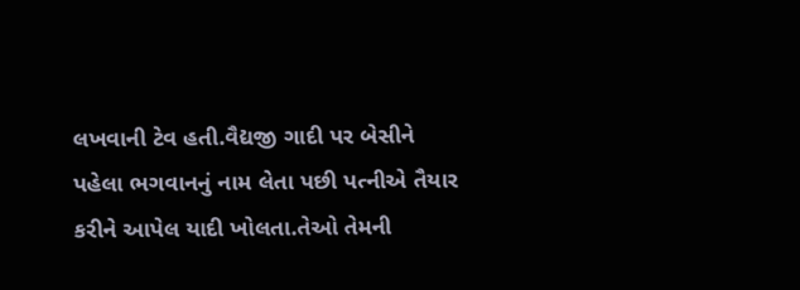લખવાની ટેવ હતી.વૈદ્યજી ગાદી પર બેસીને પહેલા ભગવાનનું નામ લેતા પછી પત્નીએ તૈયાર કરીને આપેલ યાદી ખોલતા.તેઓ તેમની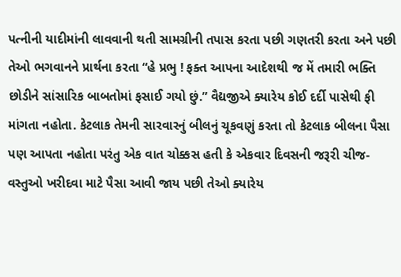પત્નીની યાદીમાંની લાવવાની થતી સામગ્રીની તપાસ કરતા પછી ગણતરી કરતા અને પછી તેઓ ભગવાનને પ્રાર્થના કરતા “હે પ્રભુ ! ફક્ત આપના આદેશથી જ મેં તમારી ભક્તિ છોડીને સાંસારિક બાબતોમાં ફસાઈ ગયો છું.” વૈદ્યજીએ ક્યારેય કોઈ દર્દી પાસેથી ફી માંગતા નહોતા. કેટલાક તેમની સારવારનું બીલનું ચૂકવણું કરતા તો કેટલાક બીલના પૈસા પણ આપતા નહોતા પરંતુ એક વાત ચોક્કસ હતી કે એકવાર દિવસની જરૂરી ચીજ-વસ્તુઓ ખરીદવા માટે પૈસા આવી જાય પછી તેઓ ક્યારેય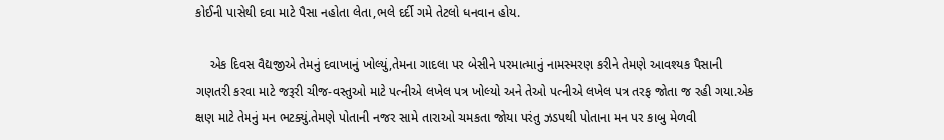કોઈની પાસેથી દવા માટે પૈસા નહોતા લેતા,ભલે દર્દી ગમે તેટલો ધનવાન હોય.

    એક દિવસ વૈદ્યજીએ તેમનું દવાખાનું ખોલ્યું,તેમના ગાદલા પર બેસીને પરમાત્માનું નામસ્મરણ કરીને તેમણે આવશ્યક પૈસાની ગણતરી કરવા માટે જરૂરી ચીજ-વસ્તુઓ માટે પત્નીએ લખેલ પત્ર ખોલ્યો અને તેઓ પત્નીએ લખેલ પત્ર તરફ જોતા જ રહી ગયા.એક ક્ષણ માટે તેમનું મન ભટક્યું.તેમણે પોતાની નજર સામે તારાઓ ચમકતા જોયા પરંતુ ઝડપથી પોતાના મન પર કાબુ મેળવી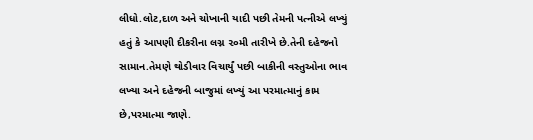લીધો.લોટ,દાળ અને ચોખાની યાદી પછી તેમની પત્નીએ લખ્યું હતું કે આપણી દીકરીના લગ્ન ૨૦મી તારીખે છે.તેની દહેજનો સામાન.તેમણે થોડીવાર વિચાર્યું પછી બાકીની વસ્તુઓના ભાવ લખ્યા અને દહેજની બાજુમાં લખ્યું આ પરમાત્માનું કામ છે,પરમાત્મા જાણે.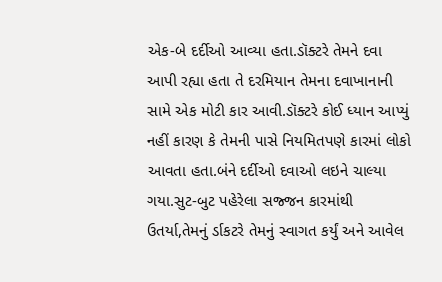એક-બે દર્દીઓ આવ્યા હતા.ડૉક્ટરે તેમને દવા આપી રહ્યા હતા તે દરમિયાન તેમના દવાખાનાની સામે એક મોટી કાર આવી.ડૉક્ટરે કોઈ ધ્યાન આપ્યું નહીં કારણ કે તેમની પાસે નિયમિતપણે કારમાં લોકો આવતા હતા.બંને દર્દીઓ દવાઓ લઇને ચાલ્યા ગયા.સુટ-બુટ પહેરેલા સજ્જન કારમાંથી ઉતર્યા,તેમનું ર્ડાકટરે તેમનું સ્વાગત કર્યું અને આવેલ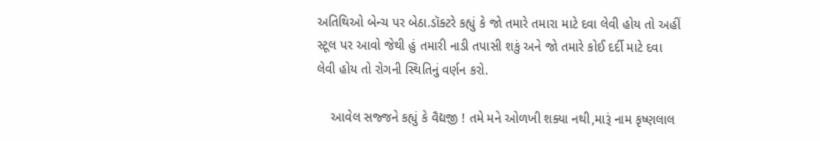અતિથિઓ બેન્ચ પર બેઠા.ડૉક્ટરે કહ્યું કે જો તમારે તમારા માટે દવા લેવી હોય તો અહીં સ્ટૂલ પર આવો જેથી હું તમારી નાડી તપાસી શકું અને જો તમારે કોઈ દર્દી માટે દવા લેવી હોય તો રોગની સ્થિતિનું વર્ણન કરો.

    આવેલ સજ્જને કહ્યું કે વૈદ્યજી ! તમે મને ઓળખી શક્યા નથી,મારૂં નામ કૃષ્ણલાલ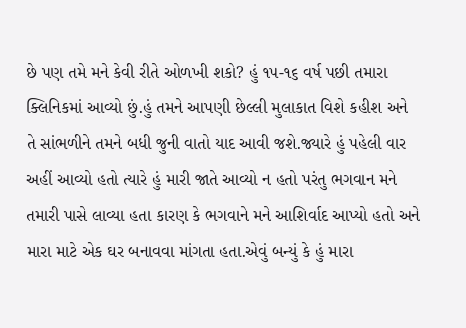છે પણ તમે મને કેવી રીતે ઓળખી શકો? હું ૧૫-૧૬ વર્ષ પછી તમારા ક્લિનિકમાં આવ્યો છું.હું તમને આપણી છેલ્લી મુલાકાત વિશે કહીશ અને તે સાંભળીને તમને બધી જુની વાતો યાદ આવી જશે.જ્યારે હું પહેલી વાર અહીં આવ્યો હતો ત્યારે હું મારી જાતે આવ્યો ન હતો પરંતુ ભગવાન મને તમારી પાસે લાવ્યા હતા કારણ કે ભગવાને મને આશિર્વાદ આપ્યો હતો અને મારા માટે એક ઘર બનાવવા માંગતા હતા.એવું બન્યું કે હું મારા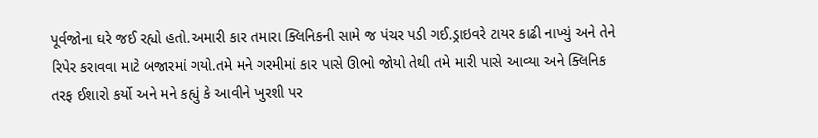પૂર્વજોના ઘરે જઈ રહ્યો હતો.અમારી કાર તમારા ક્લિનિકની સામે જ પંચર પડી ગઈ.ડ્રાઇવરે ટાયર કાઢી નાખ્યું અને તેને રિપેર કરાવવા માટે બજારમાં ગયો.તમે મને ગરમીમાં કાર પાસે ઊભો જોયો તેથી તમે મારી પાસે આવ્યા અને ક્લિનિક તરફ ઈશારો કર્યો અને મને કહ્યું કે આવીને ખુરશી પર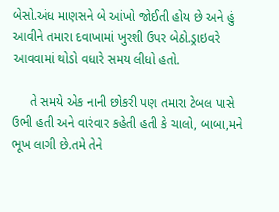બેસો.અંધ માણસને બે આંખો જોઈતી હોય છે અને હું આવીને તમારા દવાખામાં ખુરશી ઉપર બેઠો.ડ્રાઇવરે આવવામાં થોડો વધારે સમય લીધો હતો.

     તે સમયે એક નાની છોકરી પણ તમારા ટેબલ પાસે ઉભી હતી અને વારંવાર કહેતી હતી કે ચાલો, બાબા,મને ભૂખ લાગી છે.તમે તેને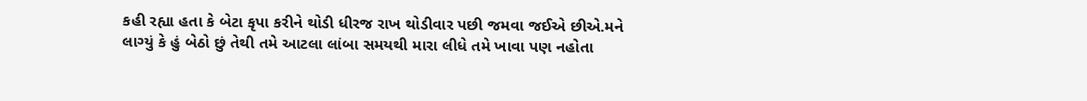કહી રહ્યા હતા કે બેટા કૃપા કરીને થોડી ધીરજ રાખ થોડીવાર પછી જમવા જઈએ છીએ.મને લાગ્યું કે હું બેઠો છું તેથી તમે આટલા લાંબા સમયથી મારા લીધે તમે ખાવા પણ નહોતા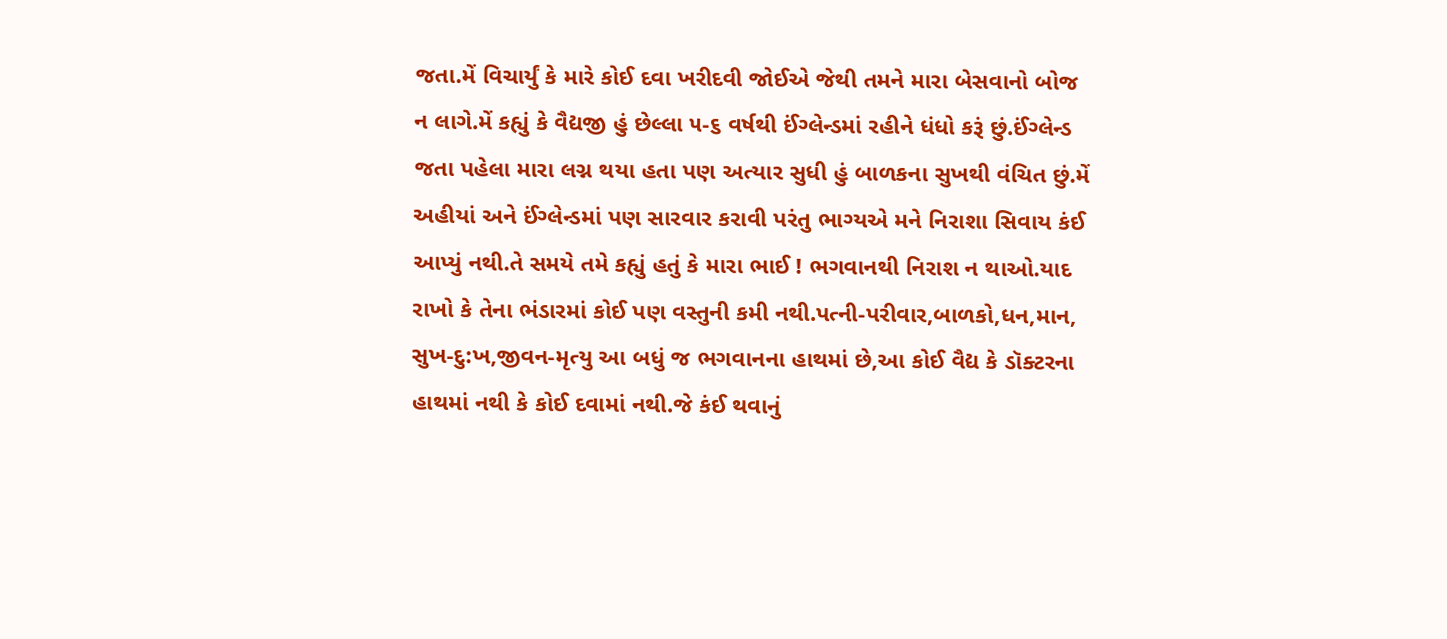જતા.મેં વિચાર્યું કે મારે કોઈ દવા ખરીદવી જોઈએ જેથી તમને મારા બેસવાનો બોજ ન લાગે.મેં કહ્યું કે વૈદ્યજી હું છેલ્લા ૫-૬ વર્ષથી ઈંગ્લેન્ડમાં રહીને ધંધો કરૂં છું.ઈંગ્લેન્ડ જતા પહેલા મારા લગ્ન થયા હતા પણ અત્યાર સુધી હું બાળકના સુખથી વંચિત છું.મેં અહીયાં અને ઈંગ્લેન્ડમાં પણ સારવાર કરાવી પરંતુ ભાગ્યએ મને નિરાશા સિવાય કંઈ આપ્યું નથી.તે સમયે તમે કહ્યું હતું કે મારા ભાઈ ! ભગવાનથી નિરાશ ન થાઓ.યાદ રાખો કે તેના ભંડારમાં કોઈ પણ વસ્તુની કમી નથી.પત્ની-પરીવાર,બાળકો,ધન,માન, સુખ-દુ:ખ,જીવન-મૃત્યુ આ બધું જ ભગવાનના હાથમાં છે,આ કોઈ વૈદ્ય કે ડૉક્ટરના હાથમાં નથી કે કોઈ દવામાં નથી.જે કંઈ થવાનું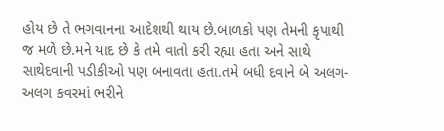હોય છે તે ભગવાનના આદેશથી થાય છે.બાળકો પણ તેમની કૃપાથી જ મળે છે.મને યાદ છે કે તમે વાતો કરી રહ્યા હતા અને સાથે સાથેદવાની પડીકીઓ પણ બનાવતા હતા.તમે બધી દવાને બે અલગ-અલગ કવરમાં ભરીને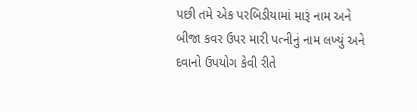પછી તમે એક પરબિડીયામાં મારૂં નામ અને બીજા કવર ઉપર મારી પત્નીનું નામ લખ્યું અને દવાનો ઉપયોગ કેવી રીતે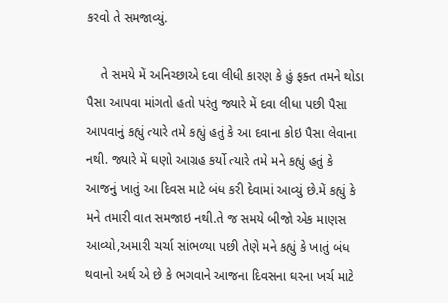કરવો તે સમજાવ્યું.

    તે સમયે મેં અનિચ્છાએ દવા લીધી કારણ કે હું ફક્ત તમને થોડા પૈસા આપવા માંગતો હતો પરંતુ જ્યારે મેં દવા લીધા પછી પૈસા આપવાનું કહ્યું ત્યારે તમે કહ્યું હતું કે આ દવાના કોઇ પૈસા લેવાના નથી. જ્યારે મેં ઘણો આગ્રહ કર્યો ત્યારે તમે મને કહ્યું હતું કે આજનું ખાતું આ દિવસ માટે બંધ કરી દેવામાં આવ્યું છે.મેં કહ્યું કે મને તમારી વાત સમજાઇ નથી.તે જ સમયે બીજો એક માણસ આવ્યો,અમારી ચર્ચા સાંભળ્યા પછી તેણે મને કહ્યું કે ખાતું બંધ થવાનો અર્થ એ છે કે ભગવાને આજના દિવસના ઘરના ખર્ચ માટે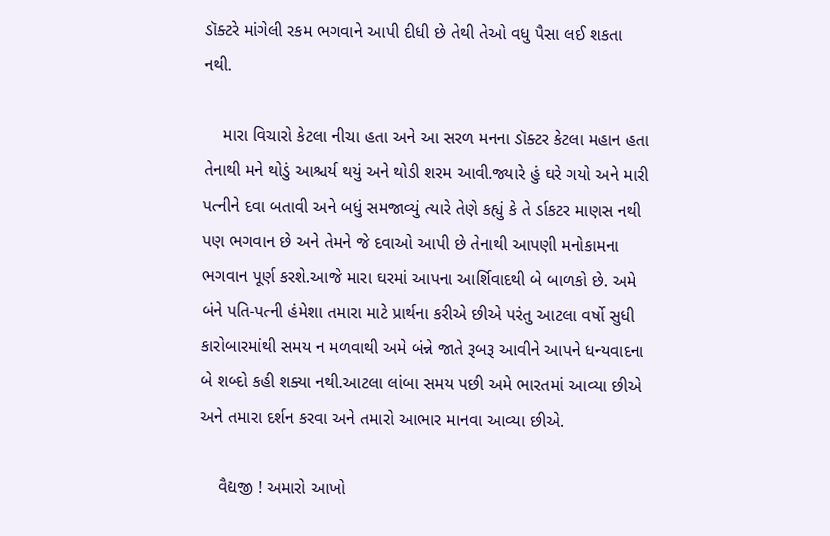ડૉક્ટરે માંગેલી રકમ ભગવાને આપી દીધી છે તેથી તેઓ વધુ પૈસા લઈ શકતા નથી.

    મારા વિચારો કેટલા નીચા હતા અને આ સરળ મનના ડૉક્ટર કેટલા મહાન હતા તેનાથી મને થોડું આશ્ચર્ય થયું અને થોડી શરમ આવી.જ્યારે હું ઘરે ગયો અને મારી પત્નીને દવા બતાવી અને બધું સમજાવ્યું ત્યારે તેણે કહ્યું કે તે ર્ડાકટર માણસ નથી પણ ભગવાન છે અને તેમને જે દવાઓ આપી છે તેનાથી આપણી મનોકામના ભગવાન પૂર્ણ કરશે.આજે મારા ઘરમાં આપના આર્શિવાદથી બે બાળકો છે. અમે બંને પતિ-પત્ની હંમેશા તમારા માટે પ્રાર્થના કરીએ છીએ પરંતુ આટલા વર્ષો સુધી કારોબારમાંથી સમય ન મળવાથી અમે બંન્ને જાતે રૂબરૂ આવીને આપને ધન્યવાદના બે શબ્દો કહી શક્યા નથી.આટલા લાંબા સમય પછી અમે ભારતમાં આવ્યા છીએ અને તમારા દર્શન કરવા અને તમારો આભાર માનવા આવ્યા છીએ.

    વૈદ્યજી ! અમારો આખો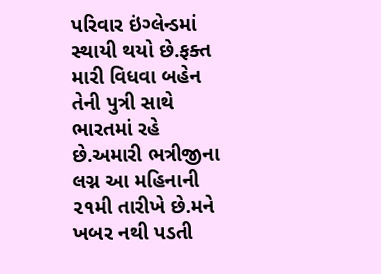પરિવાર ઇંગ્લેન્ડમાં સ્થાયી થયો છે.ફક્ત મારી વિધવા બહેન તેની પુત્રી સાથે ભારતમાં રહે છે.અમારી ભત્રીજીના લગ્ન આ મહિનાની ૨૧મી તારીખે છે.મને ખબર નથી પડતી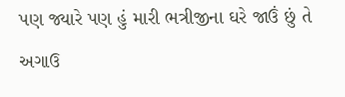પણ જ્યારે પણ હું મારી ભત્રીજીના ઘરે જાઉં છું તે અગાઉ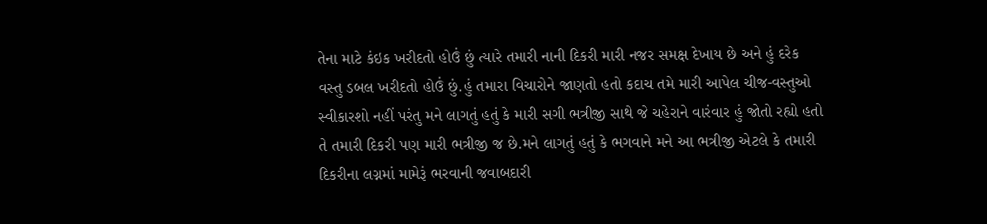તેના માટે કંઇક ખરીદતો હોઉં છું ત્યારે તમારી નાની દિકરી મારી નજર સમક્ષ દેખાય છે અને હું દરેક વસ્તુ ડબલ ખરીદતો હોઉં છું.હું તમારા વિચારોને જાણતો હતો કદાચ તમે મારી આપેલ ચીજ-વસ્તુઓ સ્વીકારશો નહીં પરંતુ મને લાગતું હતું કે મારી સગી ભત્રીજી સાથે જે ચહેરાને વારંવાર હું જોતો રહ્યો હતો તે તમારી દિકરી પણ મારી ભત્રીજી જ છે.મને લાગતું હતું કે ભગવાને મને આ ભત્રીજી એટલે કે તમારી દિકરીના લગ્નમાં મામેરૂં ભરવાની જવાબદારી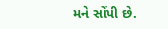મને સોંપી છે.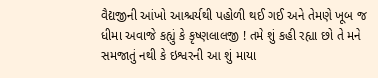વૈદ્યજીની આંખો આશ્ચર્યથી પહોળી થઈ ગઈ અને તેમણે ખૂબ જ ધીમા અવાજે કહ્યું કે કૃષ્ણલાલજી ! તમે શું કહી રહ્યા છો તે મને સમજાતું નથી કે ઇશ્વરની આ શું માયા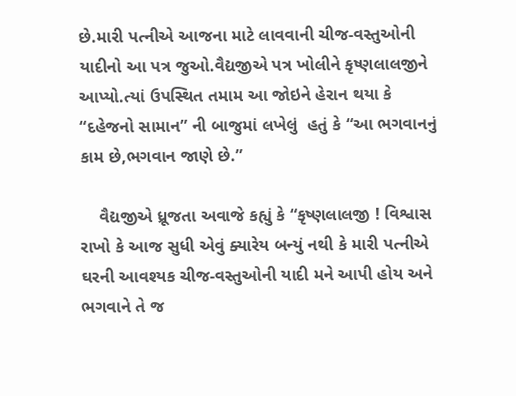છે.મારી પત્નીએ આજના માટે લાવવાની ચીજ-વસ્તુઓની યાદીનો આ પત્ર જુઓ.વૈદ્યજીએ પત્ર ખોલીને કૃષ્ણલાલજીને આપ્યો.ત્યાં ઉપસ્થિત તમામ આ જોઇને હેરાન થયા કે “દહેજનો સામાન” ની બાજુમાં લખેલું  હતું કે “આ ભગવાનનું કામ છે,ભગવાન જાણે છે.”

    વૈદ્યજીએ ધ્રૂજતા અવાજે કહ્યું કે “કૃષ્ણલાલજી ! વિશ્વાસ રાખો કે આજ સુધી એવું ક્યારેય બન્યું નથી કે મારી પત્નીએ ઘરની આવશ્યક ચીજ-વસ્તુઓની યાદી મને આપી હોય અને ભગવાને તે જ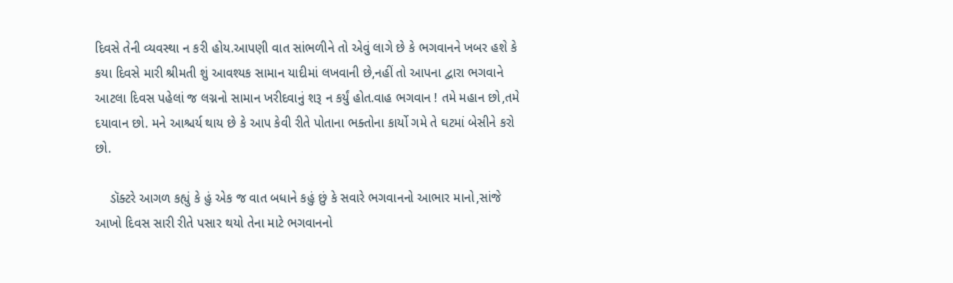દિવસે તેની વ્યવસ્થા ન કરી હોય.આપણી વાત સાંભળીને તો એવું લાગે છે કે ભગવાનને ખબર હશે કે કયા દિવસે મારી શ્રીમતી શું આવશ્યક સામાન યાદીમાં લખવાની છે,નહીં તો આપના દ્વારા ભગવાને આટલા દિવસ પહેલાં જ લગ્નનો સામાન ખરીદવાનું શરૂ ન કર્યું હોત.વાહ ભગવાન ! તમે મહાન છો,તમે દયાવાન છો. મને આશ્ચર્ય થાય છે કે આપ કેવી રીતે પોતાના ભક્તોના કાર્યો ગમે તે ઘટમાં બેસીને કરો છો.

    ડૉક્ટરે આગળ કહ્યું કે હું એક જ વાત બધાને કહું છું કે સવારે ભગવાનનો આભાર માનો,સાંજે આખો દિવસ સારી રીતે પસાર થયો તેના માટે ભગવાનનો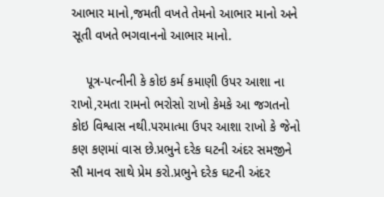આભાર માનો,જમતી વખતે તેમનો આભાર માનો અને સૂતી વખતે ભગવાનનો આભાર માનો.

    પૂત્ર-પત્નીની કે કોઇ કર્મ કમાણી ઉપર આશા ના રાખો,રમતા રામનો ભરોસો રાખો કેમકે આ જગતનો કોઇ વિશ્વાસ નથી.પરમાત્મા ઉપર આશા રાખો કે જેનો કણ કણમાં વાસ છે.પ્રભુને દરેક ઘટની અંદર સમજીને સૌ માનવ સાથે પ્રેમ કરો.પ્રભુને દરેક ઘટની અંદર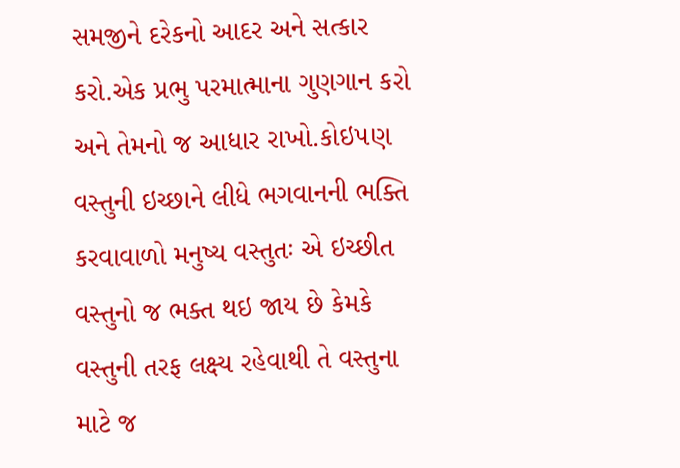સમજીને દરેકનો આદર અને સત્કાર કરો.એક પ્રભુ પરમાત્માના ગુણગાન કરો અને તેમનો જ આધાર રાખો.કોઇ૫ણ વસ્તુની ઇચ્છાને લીધે ભગવાનની ભક્તિ કરવાવાળો મનુષ્‍ય વસ્તુતઃ એ ઇચ્છીત વસ્તુનો જ ભક્ત થઇ જાય છે કેમકે વસ્તુની તરફ લક્ષ્‍ય રહેવાથી તે વસ્તુના માટે જ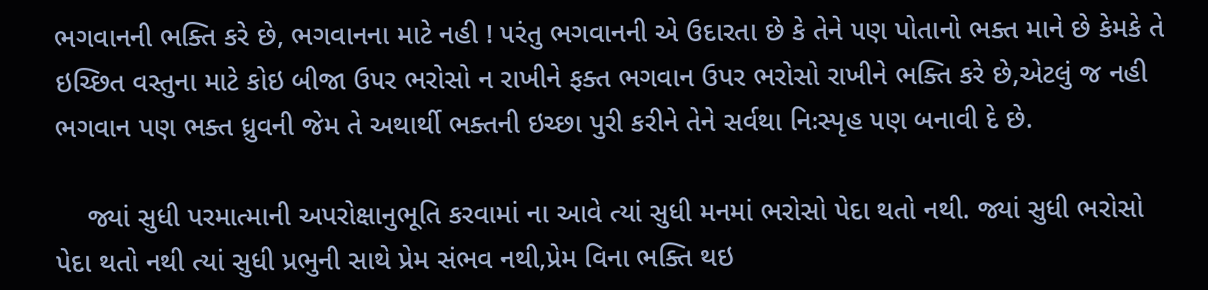ભગવાનની ભક્તિ કરે છે, ભગવાનના માટે નહી ! ૫રંતુ ભગવાનની એ ઉદારતા છે કે તેને ૫ણ પોતાનો ભક્ત માને છે કેમકે તે ઇચ્છિત વસ્તુના માટે કોઇ બીજા ઉ૫ર ભરોસો ન રાખીને ફક્ત ભગવાન ઉપર ભરોસો રાખીને ભક્તિ કરે છે,એટલું જ નહી ભગવાન પણ ભક્ત ધ્રુવની જેમ તે અથાર્થી ભક્તની ઇચ્છા પુરી કરીને તેને સર્વથા નિઃસ્પૃહ ૫ણ બનાવી દે છે.

    જ્યાં સુધી પરમાત્માની અપરોક્ષાનુભૂતિ કરવામાં ના આવે ત્યાં સુધી મનમાં ભરોસો પેદા થતો નથી. જ્યાં સુધી ભરોસો પેદા થતો નથી ત્યાં સુધી પ્રભુની સાથે પ્રેમ સંભવ નથી,પ્રેમ વિના ભક્તિ થઇ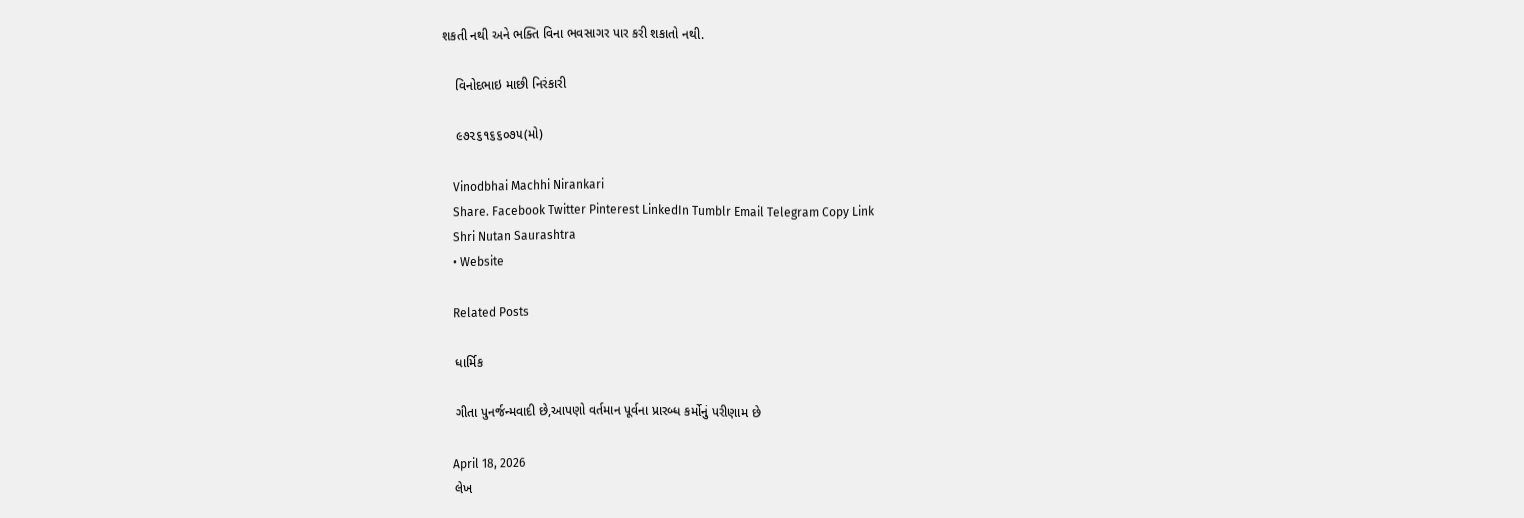શકતી નથી અને ભક્તિ વિના ભવસાગર પાર કરી શકાતો નથી.

    વિનોદભાઇ માછી નિરંકારી

    ૯૭૨૬૧૬૬૦૭૫(મો)

    Vinodbhai Machhi Nirankari
    Share. Facebook Twitter Pinterest LinkedIn Tumblr Email Telegram Copy Link
    Shri Nutan Saurashtra
    • Website

    Related Posts

    ધાર્મિક

    ગીતા પુનર્જન્મવાદી છે,આપણો વર્તમાન પૂર્વના પ્રારબ્ધ કર્મોનું પરીણામ છે

    April 18, 2026
    લેખ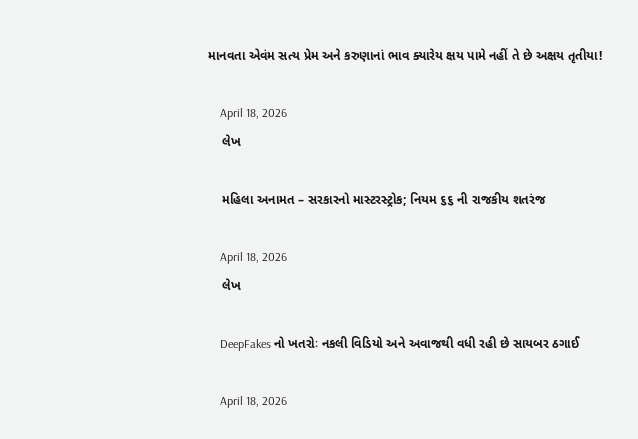માનવતા એવંમ સત્ય પ્રેમ અને કરુણાનાં ભાવ ક્યારેય ક્ષય પામે નહીં તે છે અક્ષય તૃતીયા!

    April 18, 2026
    લેખ

    મહિલા અનામત – સરકારનો માસ્ટરસ્ટ્રોક; નિયમ ૬૬ ની રાજકીય શતરંજ

    April 18, 2026
    લેખ

    DeepFakes નો ખતરોઃ નકલી વિડિયો અને અવાજથી વધી રહી છે સાયબર ઠગાઈ

    April 18, 2026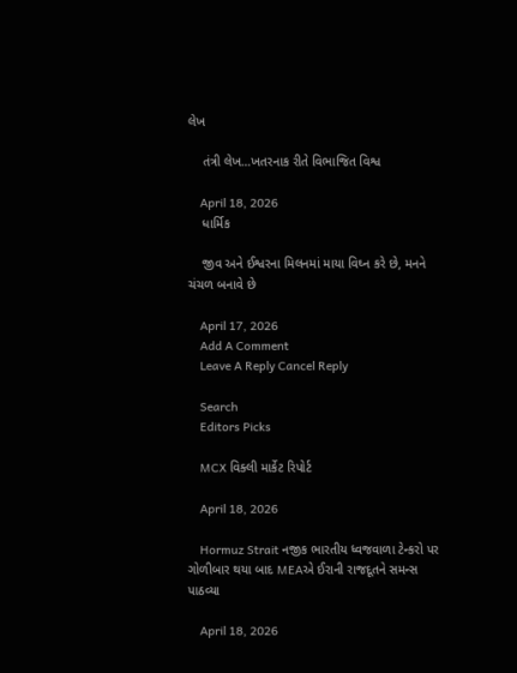લેખ

    તંત્રી લેખ…ખતરનાક રીતે વિભાજિત વિશ્વ

    April 18, 2026
    ધાર્મિક

    જીવ અને ઈશ્વરના મિલનમાં માયા વિઘ્ન કરે છે, મનને ચંચળ બનાવે છે

    April 17, 2026
    Add A Comment
    Leave A Reply Cancel Reply

    Search
    Editors Picks

    MCX વિક્લી માર્કેટ રિપોર્ટ

    April 18, 2026

    Hormuz Strait નજીક ભારતીય ધ્વજવાળા ટેન્કરો પર ગોળીબાર થયા બાદ MEAએ ઈરાની રાજદૂતને સમન્સ પાઠવ્યા

    April 18, 2026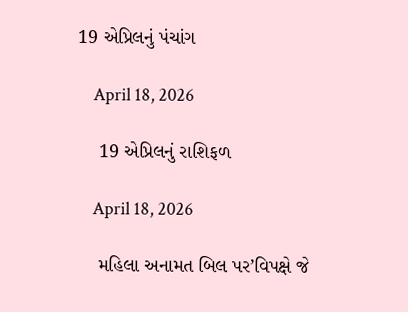19 એપ્રિલનું પંચાંગ

    April 18, 2026

    19 એપ્રિલનું રાશિફળ

    April 18, 2026

    મહિલા અનામત બિલ પર’વિપક્ષે જે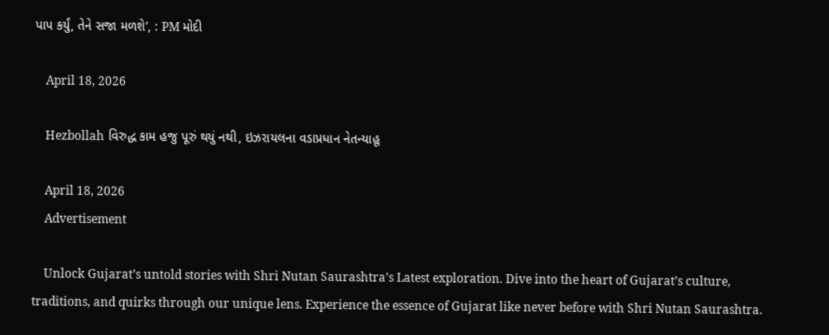પાપ કર્યું, તેને સજા મળશે’, : PM મોદી

    April 18, 2026

    Hezbollah વિરુદ્ધ કામ હજુ પૂરું થયું નથી, ઇઝરાયલના વડાપ્રધાન નેતન્યાહૂ

    April 18, 2026
    Advertisement

    Unlock Gujarat’s untold stories with Shri Nutan Saurashtra’s Latest exploration. Dive into the heart of Gujarat’s culture, traditions, and quirks through our unique lens. Experience the essence of Gujarat like never before with Shri Nutan Saurashtra.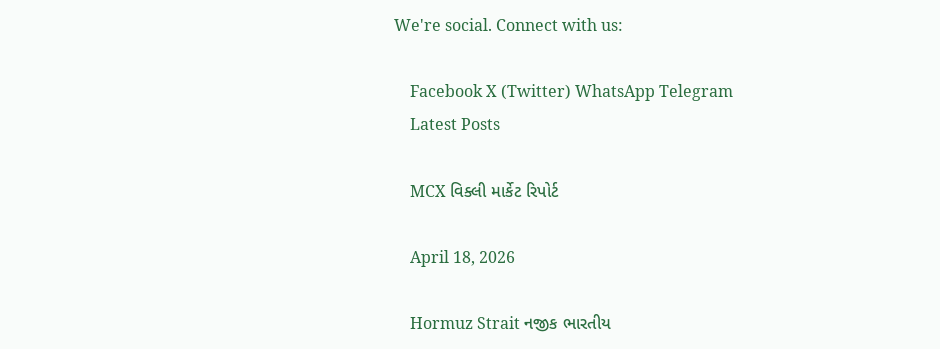We're social. Connect with us:

    Facebook X (Twitter) WhatsApp Telegram
    Latest Posts

    MCX વિક્લી માર્કેટ રિપોર્ટ

    April 18, 2026

    Hormuz Strait નજીક ભારતીય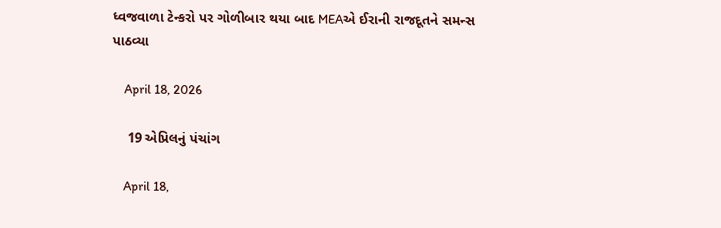ધ્વજવાળા ટેન્કરો પર ગોળીબાર થયા બાદ MEAએ ઈરાની રાજદૂતને સમન્સ પાઠવ્યા

    April 18, 2026

    19 એપ્રિલનું પંચાંગ

    April 18,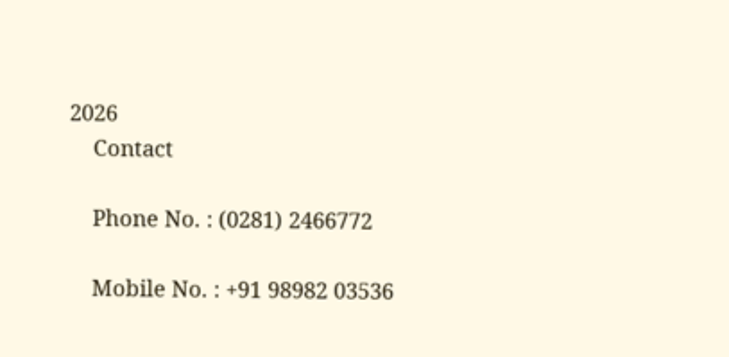2026
    Contact

    Phone No. : (0281) 2466772

    Mobile No. : +91 98982 03536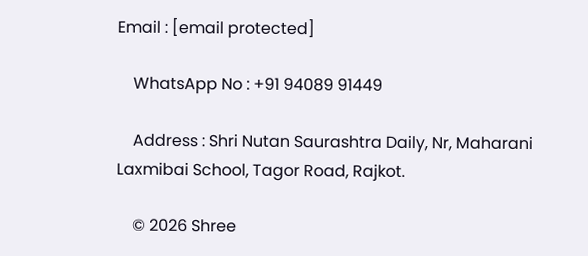Email : [email protected]

    WhatsApp No : +91 94089 91449

    Address : Shri Nutan Saurashtra Daily, Nr, Maharani Laxmibai School, Tagor Road, Rajkot.

    © 2026 Shree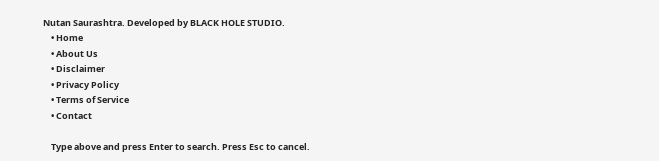Nutan Saurashtra. Developed by BLACK HOLE STUDIO.
    • Home
    • About Us
    • Disclaimer
    • Privacy Policy
    • Terms of Service
    • Contact

    Type above and press Enter to search. Press Esc to cancel.